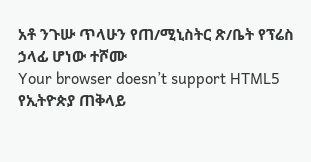አቶ ንጉሡ ጥላሁን የጠ/ሚኒስትር ጽ/ቤት የፕሬስ ኃላፊ ሆነው ተሾሙ
Your browser doesn’t support HTML5
የኢትዮጵያ ጠቅላይ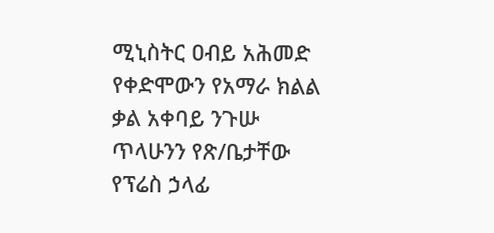ሚኒስትር ዐብይ አሕመድ የቀድሞውን የአማራ ክልል ቃል አቀባይ ንጉሡ ጥላሁንን የጽ/ቤታቸው የፕሬስ ኃላፊ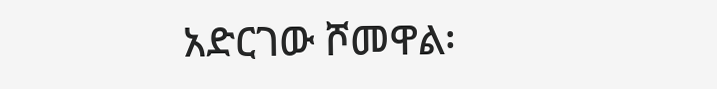አድርገው ሾመዋል፡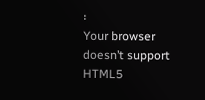፡
Your browser doesn’t support HTML5